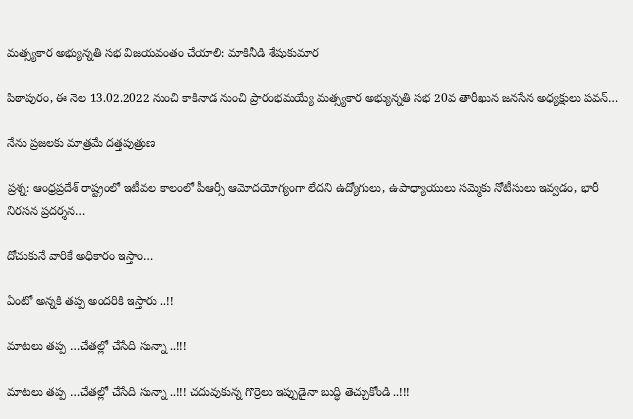మత్స్యకార అభ్యున్నతి సభ విజయవంతం చేయాలి: మాకినీడి శేషుకుమార

పిఠాపురం, ఈ నెల 13.02.2022 నుంచి కాకినాడ నుంచి ప్రారంభమయ్యే మత్స్యకార అభ్యున్నతి సభ 20వ తారీఖున జనసేన అధ్యక్షులు పవన్…

నేను ప్రజలకు మాత్రమే దత్తపుత్రుణ

ప్రశ్న: ఆంధ్రప్రదేశ్ రాష్ట్రంలో ఇటీవల కాలంలో పీఆర్సీ ఆమోదయోగ్యంగా లేదని ఉద్యోగులు, ఉపాధ్యాయులు సమ్మెకు నోటీసులు ఇవ్వడం, భారీ నిరసన ప్రదర్శన…

దోచుకునే వారికే అధికారం ఇస్తాం…

ఏంటో అన్నకి తప్ప అందరికి ఇస్తారు ..!!

మాటలు తప్ప …చేతల్లో చేసేది సున్నా ..!!!

మాటలు తప్ప …చేతల్లో చేసేది సున్నా ..!!! చదువుకున్న గొర్రెలు ఇప్పుడైనా బుద్ధి తెచ్చుకోండి ..!!!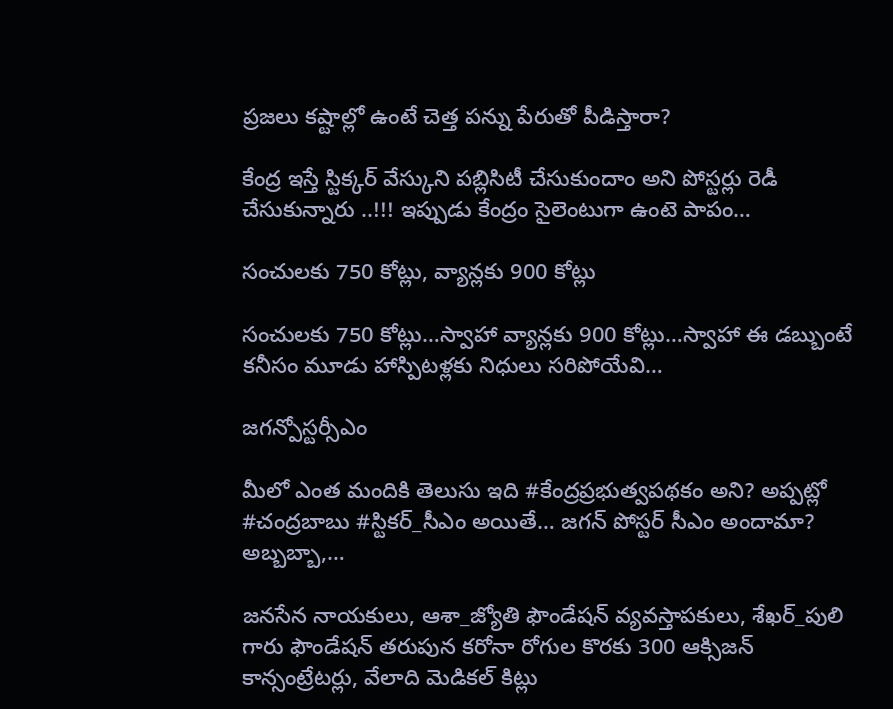ప్రజలు కష్టాల్లో ఉంటే చెత్త పన్ను పేరుతో పీడిస్తారా?

కేంద్ర ఇస్తే స్టిక్కర్ వేస్కుని పబ్లిసిటీ చేసుకుందాం అని పోస్టర్లు రెడీ చేసుకున్నారు ..!!! ఇప్పుడు కేంద్రం సైలెంటుగా ఉంటె పాపం…

సంచులకు 750 కోట్లు, వ్యాన్లకు 900 కోట్లు

సంచులకు 750 కోట్లు…స్వాహా వ్యాన్లకు 900 కోట్లు…స్వాహా ఈ డబ్బుంటే కనీసం మూడు హాస్పిటళ్లకు నిధులు సరిపోయేవి…

జగన్పోస్టర్సీఎం

మీలో ఎంత మందికి తెలుసు ఇది #కేంద్రప్రభుత్వపథకం అని? అప్పట్లో #చంద్రబాబు #స్టికర్_సీఎం అయితే… జగన్ పోస్టర్ సీఎం అందామా? అబ్బబ్బా,…

జనసేన నాయకులు, ఆశా_జ్యోతి ఫౌండేషన్ వ్యవస్తాపకులు, శేఖర్_పులి గారు ఫౌండేషన్ తరుపున కరోనా రోగుల కొరకు 300 ఆక్సిజన్ కాన్సంట్రేటర్లు, వేలాది మెడికల్ కిట్లు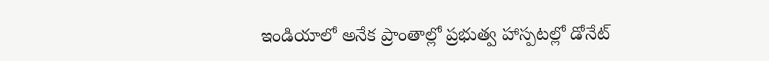ఇండియాలో అనేక ప్రాంతాల్లో ప్రభుత్వ హాస్పటల్లో డోనేట్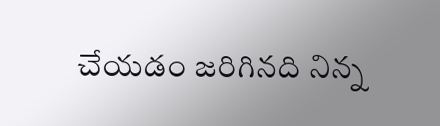చేయడం జరిగినది నిన్న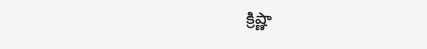క్రిష్ణా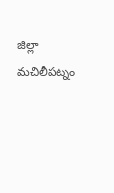జిల్లా మచిలీపట్నం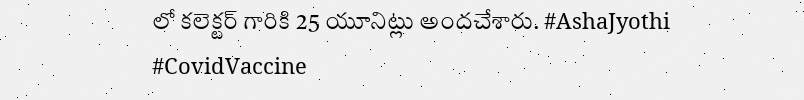లో కలెక్టర్ గారికి 25 యూనిట్లు అందచేశారు. #AshaJyothi #CovidVaccine